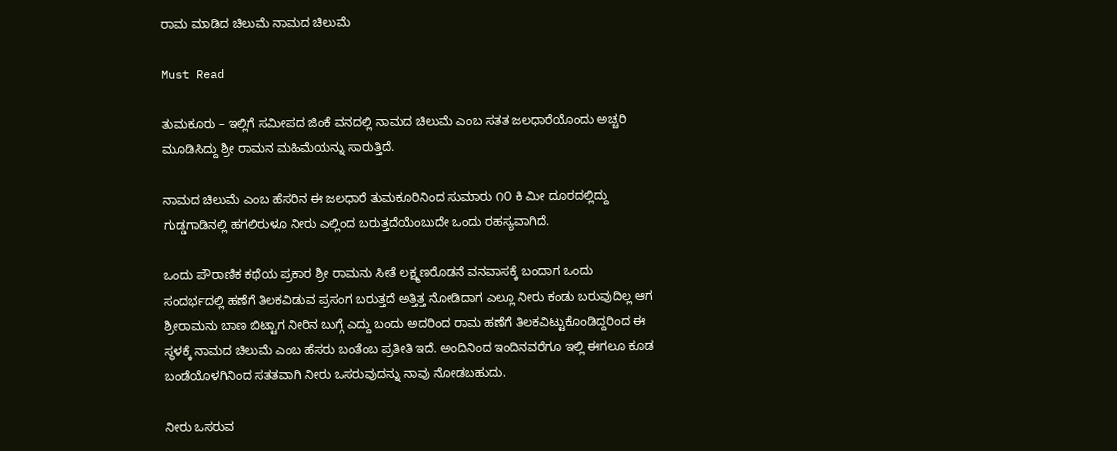ರಾಮ ಮಾಡಿದ ಚಿಲುಮೆ ನಾಮದ ಚಿಲುಮೆ

Must Read

ತುಮಕೂರು – ಇಲ್ಲಿಗೆ ಸಮೀಪದ ಜಿಂಕೆ ವನದಲ್ಲಿ ನಾಮದ ಚಿಲುಮೆ ಎಂಬ ಸತತ ಜಲಧಾರೆಯೊಂದು ಅಚ್ಚರಿ ಮೂಡಿಸಿದ್ದು ಶ್ರೀ ರಾಮನ ಮಹಿಮೆಯನ್ನು ಸಾರುತ್ತಿದೆ.

ನಾಮದ ಚಿಲುಮೆ ಎಂಬ ಹೆಸರಿನ ಈ ಜಲಧಾರೆ ತುಮಕೂರಿನಿಂದ ಸುಮಾರು ೧೦ ಕಿ ಮೀ ದೂರದಲ್ಲಿದ್ದು ಗುಡ್ಡಗಾಡಿನಲ್ಲಿ ಹಗಲಿರುಳೂ ನೀರು ಎಲ್ಲಿಂದ ಬರುತ್ತದೆಯೆಂಬುದೇ ಒಂದು ರಹಸ್ಯವಾಗಿದೆ.

ಒಂದು ಪೌರಾಣಿಕ ಕಥೆಯ ಪ್ರಕಾರ ಶ್ರೀ ರಾಮನು ಸೀತೆ ಲಕ್ಷ್ಮಣರೊಡನೆ ವನವಾಸಕ್ಕೆ ಬಂದಾಗ ಒಂದು ಸಂದರ್ಭದಲ್ಲಿ ಹಣೆಗೆ ತಿಲಕವಿಡುವ ಪ್ರಸಂಗ ಬರುತ್ತದೆ ಅತ್ತಿತ್ತ ನೋಡಿದಾಗ ಎಲ್ಲೂ ನೀರು ಕಂಡು ಬರುವುದಿಲ್ಲ ಆಗ ಶ್ರೀರಾಮನು ಬಾಣ ಬಿಟ್ಟಾಗ ನೀರಿನ ಬುಗ್ಗೆ ಎದ್ದು ಬಂದು ಅದರಿಂದ ರಾಮ ಹಣೆಗೆ ತಿಲಕವಿಟ್ಟುಕೊಂಡಿದ್ದರಿಂದ ಈ ಸ್ಥಳಕ್ಕೆ ನಾಮದ ಚಿಲುಮೆ ಎಂಬ ಹೆಸರು ಬಂತೆಂಬ ಪ್ರತೀತಿ ಇದೆ. ಅಂದಿನಿಂದ ಇಂದಿನವರೆಗೂ ಇಲ್ಲಿ ಈಗಲೂ ಕೂಡ ಬಂಡೆಯೊಳಗಿನಿಂದ ಸತತವಾಗಿ ನೀರು ಒಸರುವುದನ್ನು ನಾವು ನೋಡಬಹುದು.

ನೀರು ಒಸರುವ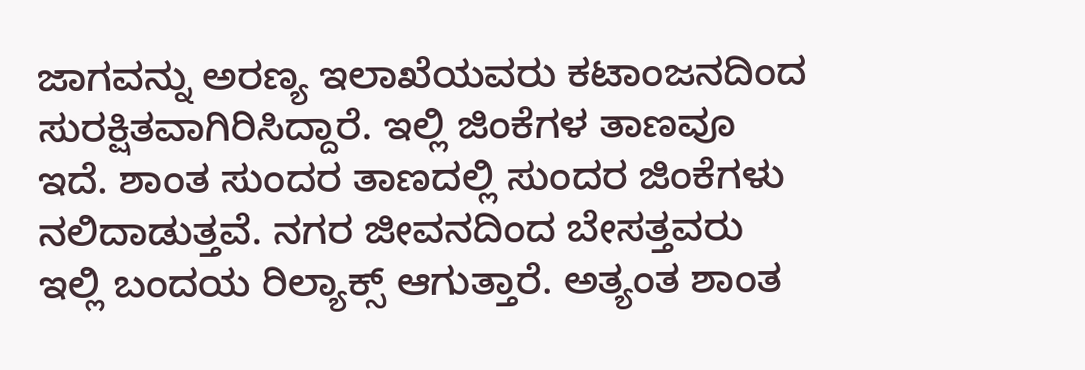ಜಾಗವನ್ನು ಅರಣ್ಯ ಇಲಾಖೆಯವರು ಕಟಾಂಜನದಿಂದ ಸುರಕ್ಷಿತವಾಗಿರಿಸಿದ್ದಾರೆ. ಇಲ್ಲಿ ಜಿಂಕೆಗಳ ತಾಣವೂ ಇದೆ. ಶಾಂತ ಸುಂದರ ತಾಣದಲ್ಲಿ ಸುಂದರ ಜಿಂಕೆಗಳು ನಲಿದಾಡುತ್ತವೆ. ನಗರ ಜೀವನದಿಂದ ಬೇಸತ್ತವರು ಇಲ್ಲಿ ಬಂದಯ ರಿಲ್ಯಾಕ್ಸ್ ಆಗುತ್ತಾರೆ. ಅತ್ಯಂತ ಶಾಂತ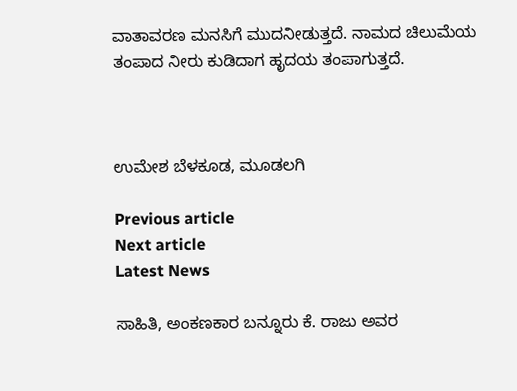ವಾತಾವರಣ ಮನಸಿಗೆ ಮುದನೀಡುತ್ತದೆ. ನಾಮದ ಚಿಲುಮೆಯ ತಂಪಾದ ನೀರು ಕುಡಿದಾಗ ಹೃದಯ ತಂಪಾಗುತ್ತದೆ.



ಉಮೇಶ ಬೆಳಕೂಡ, ಮೂಡಲಗಿ

Previous article
Next article
Latest News

ಸಾಹಿತಿ, ಅಂಕಣಕಾರ ಬನ್ನೂರು ಕೆ. ರಾಜು ಅವರ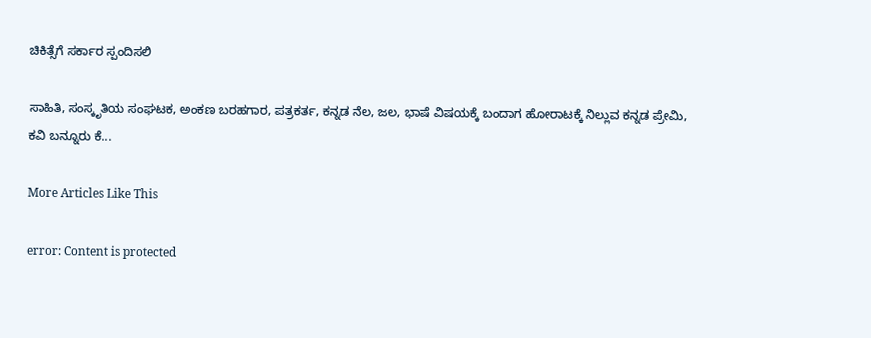ಚಿಕಿತ್ಸೆಗೆ ಸರ್ಕಾರ ಸ್ಪಂದಿಸಲಿ

ಸಾಹಿತಿ, ಸಂಸ್ಕೃತಿಯ ಸಂಘಟಕ, ಅಂಕಣ ಬರಹಗಾರ, ಪತ್ರಕರ್ತ, ಕನ್ನಡ ನೆಲ, ಜಲ, ಭಾಷೆ ವಿಷಯಕ್ಕೆ ಬಂದಾಗ ಹೋರಾಟಕ್ಕೆ ನಿಲ್ಲುವ ಕನ್ನಡ ಪ್ರೇಮಿ, ಕವಿ ಬನ್ನೂರು ಕೆ...

More Articles Like This

error: Content is protected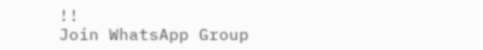!!
Join WhatsApp Group